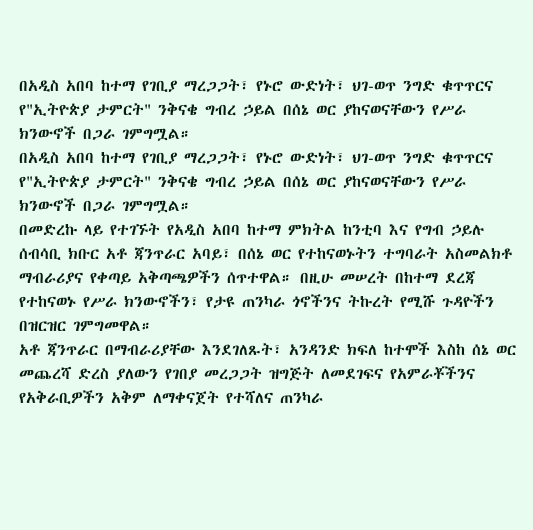በአዲስ አበባ ከተማ የገቢያ ማረጋጋት፣ የኑሮ ውድነት፣ ህገ-ወጥ ንግድ ቁጥጥርና የ"ኢትዮጵያ ታምርት" ንቅናቄ ግብረ ኃይል በሰኔ ወር ያከናወናቸውን የሥራ ክንውኖች በጋራ ገምግሟል።
በአዲስ አበባ ከተማ የገቢያ ማረጋጋት፣ የኑሮ ውድነት፣ ህገ-ወጥ ንግድ ቁጥጥርና የ"ኢትዮጵያ ታምርት" ንቅናቄ ግብረ ኃይል በሰኔ ወር ያከናወናቸውን የሥራ ክንውኖች በጋራ ገምግሟል።
በመድረኩ ላይ የተገኙት የአዲስ አበባ ከተማ ምክትል ከንቲባ እና የግብ ኃይሉ ሰብሳቢ ክቡር አቶ ጃንጥራር አባይ፣ በሰኔ ወር የተከናወኑትን ተግባራት አስመልክቶ ማብራሪያና የቀጣይ አቅጣጫዎችን ሰጥተዋል። በዚሁ መሠረት በከተማ ደረጃ የተከናወኑ የሥራ ክንውኖችን፣ የታዩ ጠንካራ ጎኖችንና ትኩረት የሚሹ ጉዳዮችን በዝርዝር ገምግመዋል።
አቶ ጃንጥራር በማብራሪያቸው እንደገለጹት፣ አንዳንድ ክፍለ ከተሞች እስከ ሰኔ ወር መጨረሻ ድረስ ያለውን የገበያ መረጋጋት ዝግጅት ለመደገፍና የአምራቾችንና የአቅራቢዎችን አቅም ለማቀናጀት የተሻለና ጠንካራ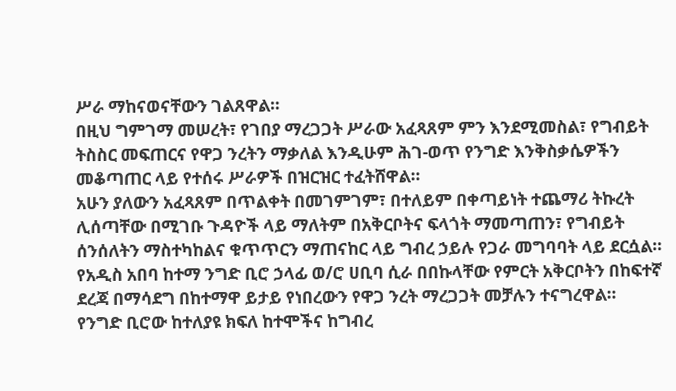ሥራ ማከናወናቸውን ገልጸዋል።
በዚህ ግምገማ መሠረት፣ የገበያ ማረጋጋት ሥራው አፈጻጸም ምን እንደሚመስል፣ የግብይት ትስስር መፍጠርና የዋጋ ንረትን ማቃለል እንዲሁም ሕገ-ወጥ የንግድ እንቅስቃሴዎችን መቆጣጠር ላይ የተሰሩ ሥራዎች በዝርዝር ተፈትሸዋል።
አሁን ያለውን አፈጻጸም በጥልቀት በመገምገም፣ በተለይም በቀጣይነት ተጨማሪ ትኩረት ሊሰጣቸው በሚገቡ ጉዳዮች ላይ ማለትም በአቅርቦትና ፍላጎት ማመጣጠን፣ የግብይት ሰንሰለትን ማስተካከልና ቁጥጥርን ማጠናከር ላይ ግብረ ኃይሉ የጋራ መግባባት ላይ ደርሷል።
የአዲስ አበባ ከተማ ንግድ ቢሮ ኃላፊ ወ/ሮ ሀቢባ ሲራ በበኩላቸው የምርት አቅርቦትን በከፍተኛ ደረጃ በማሳደግ በከተማዋ ይታይ የነበረውን የዋጋ ንረት ማረጋጋት መቻሉን ተናግረዋል።
የንግድ ቢሮው ከተለያዩ ክፍለ ከተሞችና ከግብረ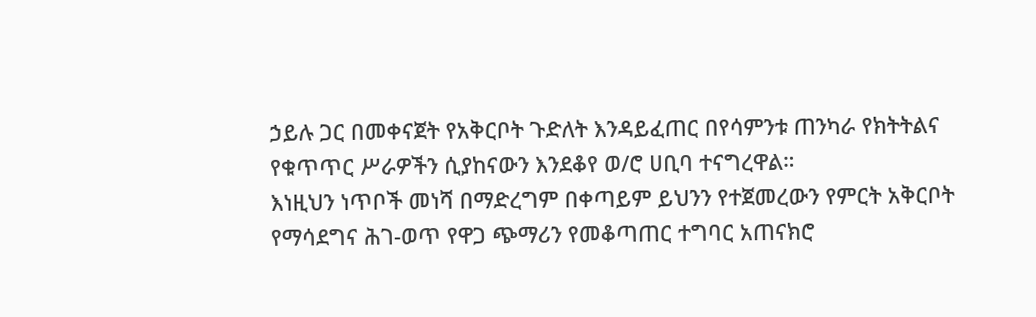ኃይሉ ጋር በመቀናጀት የአቅርቦት ጉድለት እንዳይፈጠር በየሳምንቱ ጠንካራ የክትትልና የቁጥጥር ሥራዎችን ሲያከናውን እንደቆየ ወ/ሮ ሀቢባ ተናግረዋል።
እነዚህን ነጥቦች መነሻ በማድረግም በቀጣይም ይህንን የተጀመረውን የምርት አቅርቦት የማሳደግና ሕገ-ወጥ የዋጋ ጭማሪን የመቆጣጠር ተግባር አጠናክሮ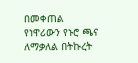በመቀጠል የነዋሪውን የኑሮ ጫና ለማቃለል በትኩረት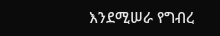እንደሚሠራ የግብረ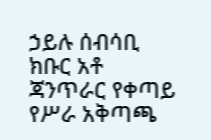ኃይሉ ሰብሳቢ ክቡር አቶ ጃንጥራር የቀጣይ የሥራ አቅጣጫ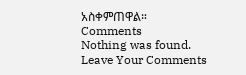አስቀምጠዋል።
Comments
Nothing was found.
Leave Your Comments